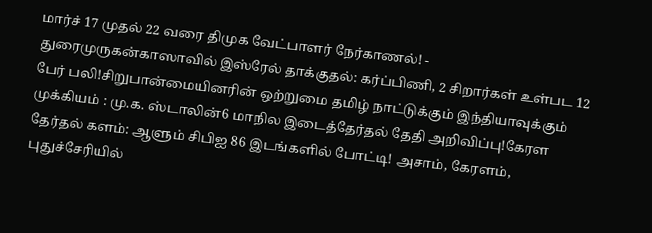மார்ச் 17 முதல் 22 வரை திமுக வேட்பாளர் நேர்காணல்! - துரைமுருகன்காஸாவில் இஸ்ரேல் தாக்குதல்: கர்ப்பிணி, 2 சிறார்கள் உள்பட 12 பேர் பலி!சிறுபான்மையினரின் ஒற்றுமை தமிழ் நாட்டுக்கும் இந்தியாவுக்கும் முக்கியம் : மு.க. ஸ்டாலின்6 மாநில இடைத்தேர்தல் தேதி அறிவிப்பு!கேரள தேர்தல் களம்: ஆளும் சிபிஐ 86 இடங்களில் போட்டி! அசாம், கேரளம், புதுச்சேரியில்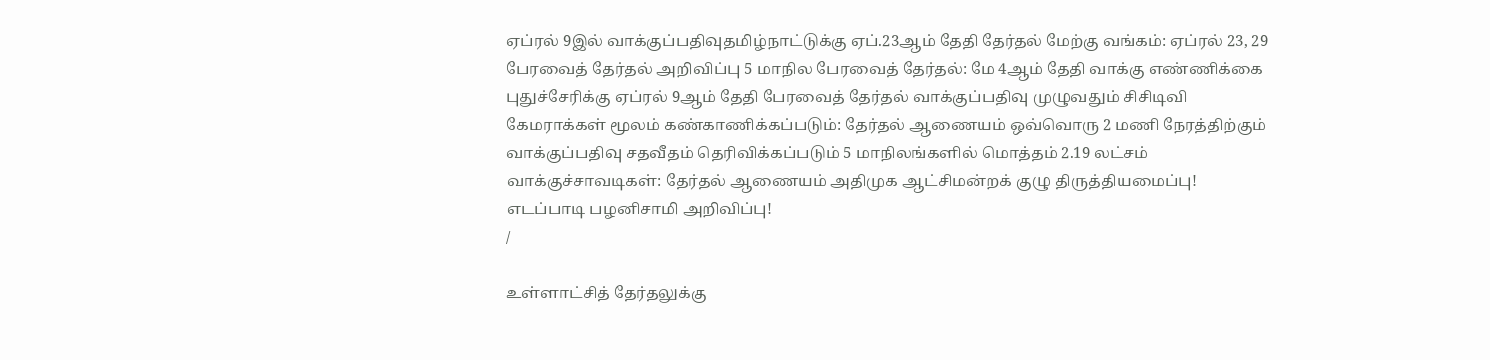ஏப்ரல் 9இல் வாக்குப்பதிவுதமிழ்நாட்டுக்கு ஏப்.23ஆம் தேதி தேர்தல் மேற்கு வங்கம்: ஏப்ரல் 23, 29 பேரவைத் தேர்தல் அறிவிப்பு 5 மாநில பேரவைத் தேர்தல்: மே 4ஆம் தேதி வாக்கு எண்ணிக்கை புதுச்சேரிக்கு ஏப்ரல் 9ஆம் தேதி பேரவைத் தேர்தல் வாக்குப்பதிவு முழுவதும் சிசிடிவி கேமராக்கள் மூலம் கண்காணிக்கப்படும்: தேர்தல் ஆணையம் ஒவ்வொரு 2 மணி நேரத்திற்கும் வாக்குப்பதிவு சதவீதம் தெரிவிக்கப்படும் 5 மாநிலங்களில் மொத்தம் 2.19 லட்சம் வாக்குச்சாவடிகள்: தேர்தல் ஆணையம் அதிமுக ஆட்சிமன்றக் குழு திருத்தியமைப்பு! எடப்பாடி பழனிசாமி அறிவிப்பு!
/

உள்ளாட்சித் தேர்தலுக்கு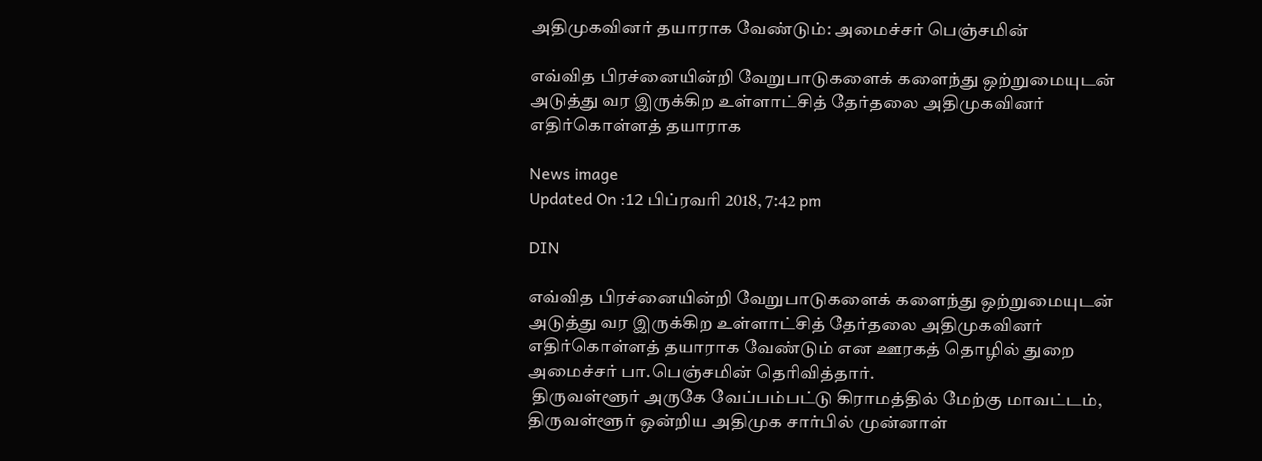அதிமுகவினர் தயாராக வேண்டும்: அமைச்சர் பெஞ்சமின்

எவ்வித பிரச்னையின்றி வேறுபாடுகளைக் களைந்து ஒற்றுமையுடன் அடுத்து வர இருக்கிற உள்ளாட்சித் தேர்தலை அதிமுகவினர் எதிர்கொள்ளத் தயாராக

News image
Updated On :12 பிப்ரவரி 2018, 7:42 pm

DIN

எவ்வித பிரச்னையின்றி வேறுபாடுகளைக் களைந்து ஒற்றுமையுடன் அடுத்து வர இருக்கிற உள்ளாட்சித் தேர்தலை அதிமுகவினர் எதிர்கொள்ளத் தயாராக வேண்டும் என ஊரகத் தொழில் துறை அமைச்சர் பா.பெஞ்சமின் தெரிவித்தார்.
 திருவள்ளூர் அருகே வேப்பம்பட்டு கிராமத்தில் மேற்கு மாவட்டம், திருவள்ளூர் ஒன்றிய அதிமுக சார்பில் முன்னாள்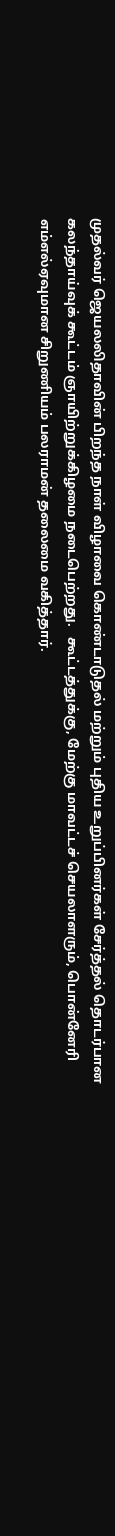முதல்வர் ஜெயலலிதாவின் பிறந்த நாள் விழாவை கொண்டாடுதல் மற்றும் புதிய உறுப்பினர்கள் சேர்த்தல் தொடர்பான கலந்தாய்வுக் கூட்டம் ஞாயிற்றுக்கிழமை நடைபெற்றது.   கூட்டத்துக்கு, மேற்கு மாவட்டச் செயலாளரும், பொன்னேரி எம்எல்ஏவுமான சிறுணியம் பலராமன் தலைமை வகித்தார்.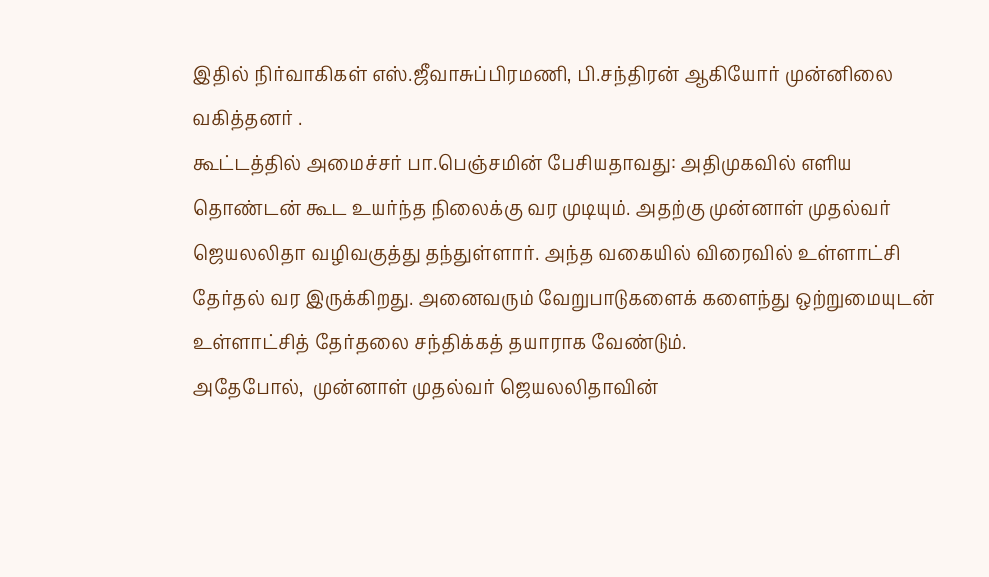இதில் நிர்வாகிகள் எஸ்.ஜீவாசுப்பிரமணி, பி.சந்திரன் ஆகியோர் முன்னிலை வகித்தனர் .
கூட்டத்தில் அமைச்சர் பா.பெஞ்சமின் பேசியதாவது: அதிமுகவில் எளிய தொண்டன் கூட உயர்ந்த நிலைக்கு வர முடியும். அதற்கு முன்னாள் முதல்வர் ஜெயலலிதா வழிவகுத்து தந்துள்ளார். அந்த வகையில் விரைவில் உள்ளாட்சி தேர்தல் வர இருக்கிறது. அனைவரும் வேறுபாடுகளைக் களைந்து ஒற்றுமையுடன் உள்ளாட்சித் தேர்தலை சந்திக்கத் தயாராக வேண்டும்.
அதேபோல்,  முன்னாள் முதல்வர் ஜெயலலிதாவின்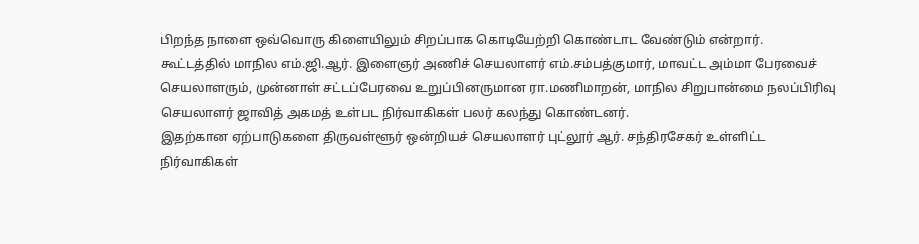பிறந்த நாளை ஒவ்வொரு கிளையிலும் சிறப்பாக கொடியேற்றி கொண்டாட வேண்டும் என்றார்.
கூட்டத்தில் மாநில எம்.ஜி.ஆர். இளைஞர் அணிச் செயலாளர் எம்.சம்பத்குமார், மாவட்ட அம்மா பேரவைச் செயலாளரும், முன்னாள் சட்டப்பேரவை உறுப்பினருமான ரா.மணிமாறன், மாநில சிறுபான்மை நலப்பிரிவு செயலாளர் ஜாவித் அகமத் உள்பட நிர்வாகிகள் பலர் கலந்து கொண்டனர்.
இதற்கான ஏற்பாடுகளை திருவள்ளூர் ஒன்றியச் செயலாளர் புட்லூர் ஆர். சந்திரசேகர் உள்ளிட்ட நிர்வாகிகள்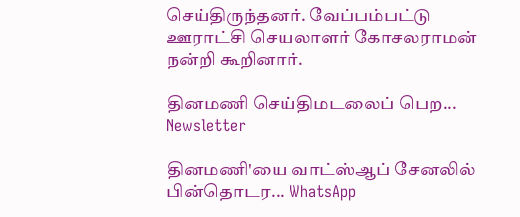செய்திருந்தனர். வேப்பம்பட்டு ஊராட்சி செயலாளர் கோசலராமன் நன்றி கூறினார்.

தினமணி செய்திமடலைப் பெற... Newsletter

தினமணி'யை வாட்ஸ்ஆப் சேனலில் பின்தொடர... WhatsApp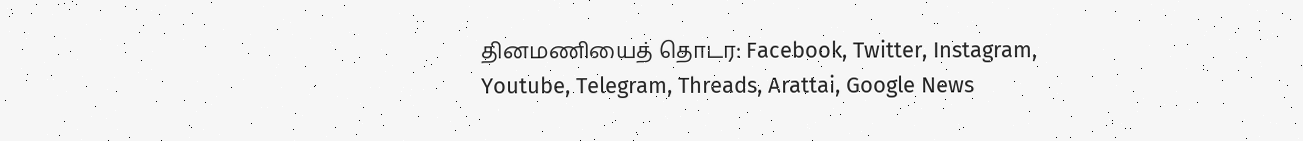தினமணியைத் தொடர: Facebook, Twitter, Instagram, Youtube, Telegram, Threads, Arattai, Google News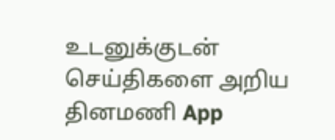உடனுக்குடன் செய்திகளை அறிய தினமணி App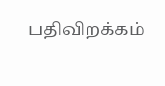பதிவிறக்கம்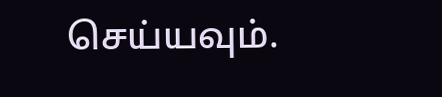செய்யவும்.